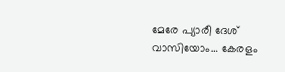മേരേ പ്യാരീ ദേശ് വാസിയോം… കേരളം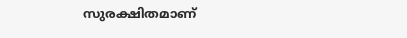സുരക്ഷിതമാണ്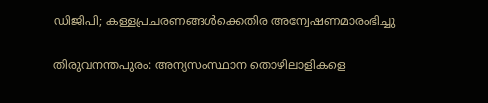ഡിജിപി; കള്ളപ്രചരണങ്ങള്‍ക്കെതിര അന്വേഷണമാരംഭിച്ചു

തിരുവനന്തപുരം: അന്യസംസ്ഥാന തൊഴിലാളികളെ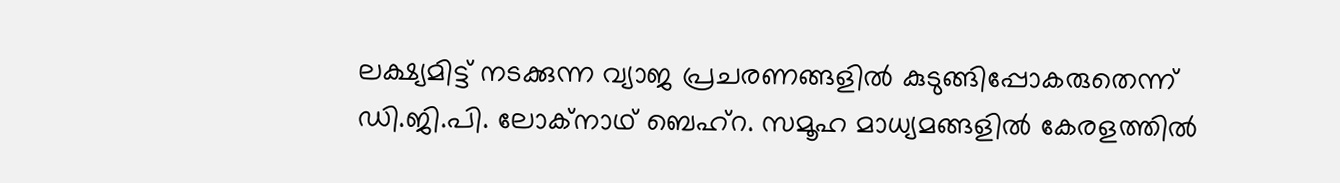ലക്ഷ്യമിട്ട് നടക്കുന്ന വ്യാജ പ്രചരണങ്ങളില്‍ കുടുങ്ങിപ്പോകരുതെന്ന് ഡി.ജി.പി. ലോക്‌നാഥ് ബെഹ്‌റ. സമൂഹ മാധ്യമങ്ങളില്‍ കേരളത്തില്‍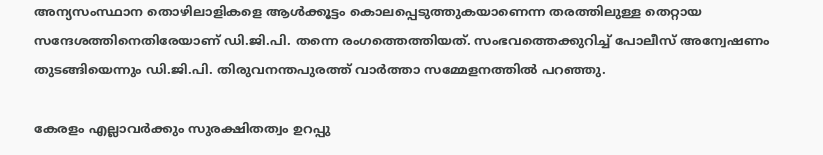അന്യസംസ്ഥാന തൊഴിലാളികളെ ആള്‍ക്കൂട്ടം കൊലപ്പെടുത്തുകയാണെന്ന തരത്തിലുള്ള തെറ്റായ സന്ദേശത്തിനെതിരേയാണ് ഡി.ജി.പി. തന്നെ രംഗത്തെത്തിയത്. സംഭവത്തെക്കുറിച്ച് പോലീസ് അന്വേഷണം തുടങ്ങിയെന്നും ഡി.ജി.പി. തിരുവനന്തപുരത്ത് വാര്‍ത്താ സമ്മേളനത്തില്‍ പറഞ്ഞു.

കേരളം എല്ലാവര്‍ക്കും സുരക്ഷിതത്വം ഉറപ്പു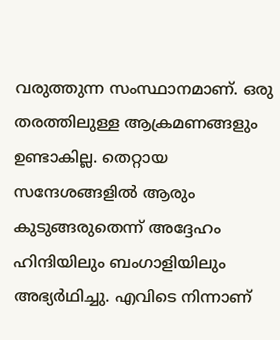വരുത്തുന്ന സംസ്ഥാനമാണ്. ഒരു തരത്തിലുള്ള ആക്രമണങ്ങളും ഉണ്ടാകില്ല. തെറ്റായ സന്ദേശങ്ങളില്‍ ആരും കുടുങ്ങരുതെന്ന് അദ്ദേഹം ഹിന്ദിയിലും ബംഗാളിയിലും അഭ്യര്‍ഥിച്ചു. എവിടെ നിന്നാണ്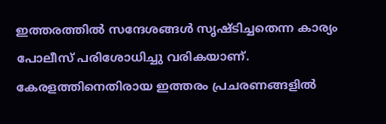ഇത്തരത്തില്‍ സന്ദേശങ്ങള്‍ സൃഷ്ടിച്ചതെന്ന കാര്യം പോലീസ് പരിശോധിച്ചു വരികയാണ്. കേരളത്തിനെതിരായ ഇത്തരം പ്രചരണങ്ങളില്‍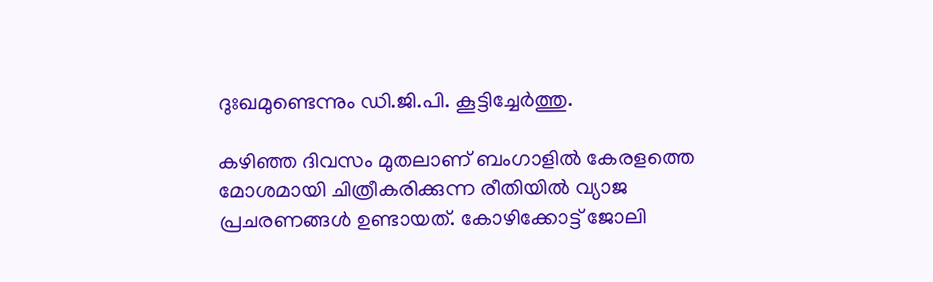ദുഃഖമുണ്ടെന്നും ഡി.ജി.പി. കൂട്ടിച്ചേര്‍ത്തു.

കഴിഞ്ഞ ദിവസം മുതലാണ് ബംഗാളില്‍ കേരളത്തെ മോശമായി ചിത്രീകരിക്കുന്ന രീതിയില്‍ വ്യാജ പ്രചരണങ്ങള്‍ ഉണ്ടായത്. കോഴിക്കോട്ട് ജോലി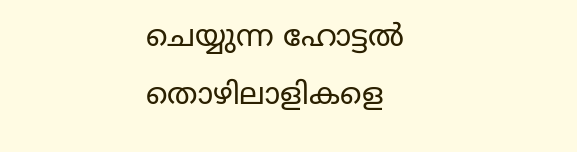ചെയ്യുന്ന ഹോട്ടല്‍ തൊഴിലാളികളെ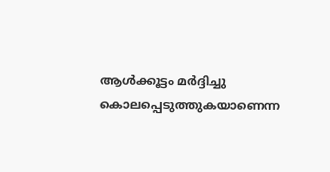ആള്‍ക്കൂട്ടം മര്‍ദ്ദിച്ചു കൊലപ്പെടുത്തുകയാണെന്ന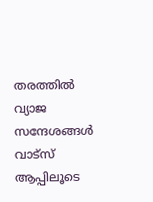തരത്തില്‍ വ്യാജ സന്ദേശങ്ങള്‍ വാട്‌സ് ആപ്പിലൂടെ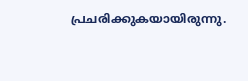പ്രചരിക്കുകയായിരുന്നു.